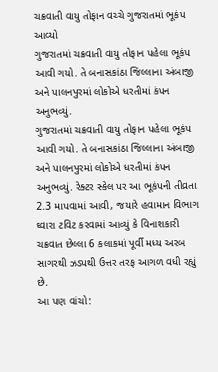ચક્રવાતી વાયુ તોફાન વચ્ચે ગુજરાતમાં ભૂકંપ આવ્યો
ગુજરાતમાં ચક્રવાતી વાયુ તોફાન પહેલા ભૂકંપ આવી ગયો. તે બનાસકાંઠા જિલ્લાના અંબાજી અને પાલનપુરમાં લોકોએ ધરતીમાં કંપન અનુભવ્યું.
ગુજરાતમાં ચક્રવાતી વાયુ તોફાન પહેલા ભૂકંપ આવી ગયો. તે બનાસકાંઠા જિલ્લાના અંબાજી અને પાલનપુરમાં લોકોએ ધરતીમાં કંપન અનુભવ્યું. રેક્ટર સ્કેલ પર આ ભૂકંપની તીવ્રતા 2.3 માપવામાં આવી, જયારે હવામાન વિભાગ ઘ્વારા ટવિટ કરવામાં આવ્યું કે વિનાશકારી ચક્રવાત છેલ્લા 6 કલાકમાં પૂર્વી મધ્ય અરબ સાગરથી ઝડપથી ઉત્તર તરફ આગળ વધી રહ્યું છે.
આ પણ વાંચો: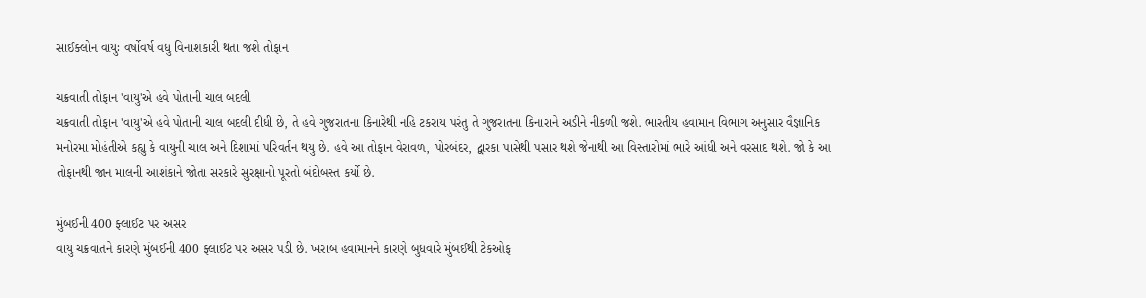સાઈક્લોન વાયુઃ વર્ષોવર્ષ વધુ વિનાશકારી થતા જશે તોફાન

ચક્રવાતી તોફાન 'વાયુ'એ હવે પોતાની ચાલ બદલી
ચક્રવાતી તોફાન 'વાયુ'એ હવે પોતાની ચાલ બદલી દીધી છે, તે હવે ગુજરાતના કિનારેથી નહિ ટકરાય પરંતુ તે ગુજરાતના કિનારાને અડીને નીકળી જશે. ભારતીય હવામાન વિભાગ અનુસાર વૈજ્ઞાનિક મનોરમા મોહંતીએ કહ્યુ કે વાયુની ચાલ અને દિશામાં પરિવર્તન થયુ છે. હવે આ તોફાન વેરાવળ, પોરબંદર, દ્વારકા પાસેથી પસાર થશે જેનાથી આ વિસ્તારોમાં ભારે આંધી અને વરસાદ થશે. જો કે આ તોફાનથી જાન માલની આશંકાને જોતા સરકારે સુરક્ષાનો પૂરતો બંદોબસ્ત કર્યો છે.

મુંબઈની 400 ફ્લાઈટ પર અસર
વાયુ ચક્રવાતને કારણે મુંબઈની 400 ફ્લાઈટ પર અસર પડી છે. ખરાબ હવામાનને કારણે બુધવારે મુંબઈથી ટેકઓફ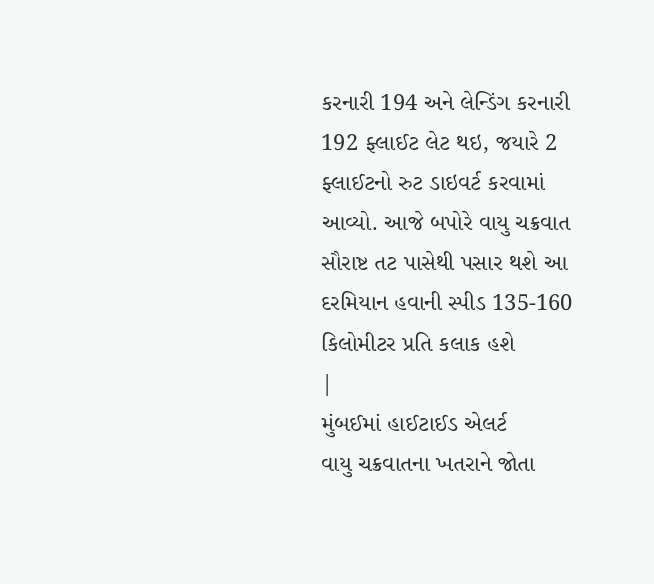કરનારી 194 અને લેન્ડિંગ કરનારી 192 ફ્લાઈટ લેટ થઇ, જયારે 2 ફ્લાઈટનો રુટ ડાઇવર્ટ કરવામાં આવ્યો. આજે બપોરે વાયુ ચક્રવાત સૌરાષ્ટ તટ પાસેથી પસાર થશે આ દરમિયાન હવાની સ્પીડ 135-160 કિલોમીટર પ્રતિ કલાક હશે
|
મુંબઈમાં હાઈટાઈડ એલર્ટ
વાયુ ચક્રવાતના ખતરાને જોતા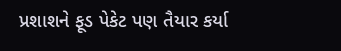પ્રશાશને ફૂડ પેકેટ પણ તૈયાર કર્યા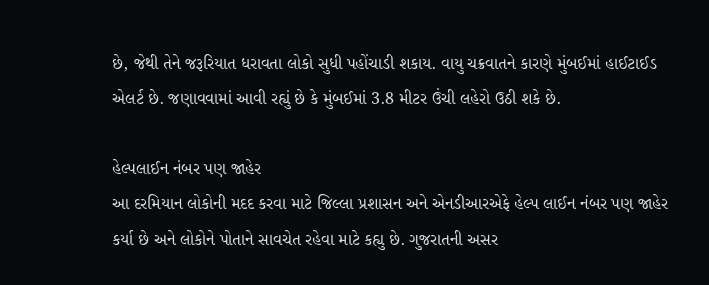છે, જેથી તેને જરૂરિયાત ધરાવતા લોકો સુધી પહોંચાડી શકાય. વાયુ ચક્રવાતને કારણે મુંબઈમાં હાઈટાઈડ એલર્ટ છે. જણાવવામાં આવી રહ્યું છે કે મુંબઈમાં 3.8 મીટર ઉંચી લહેરો ઉઠી શકે છે.

હેલ્પલાઈન નંબર પણ જાહેર
આ દરમિયાન લોકોની મદદ કરવા માટે જિલ્લા પ્રશાસન અને એનડીઆરએફે હેલ્પ લાઈન નંબર પણ જાહેર કર્યા છે અને લોકોને પોતાને સાવચેત રહેવા માટે કહ્યુ છે. ગુજરાતની અસર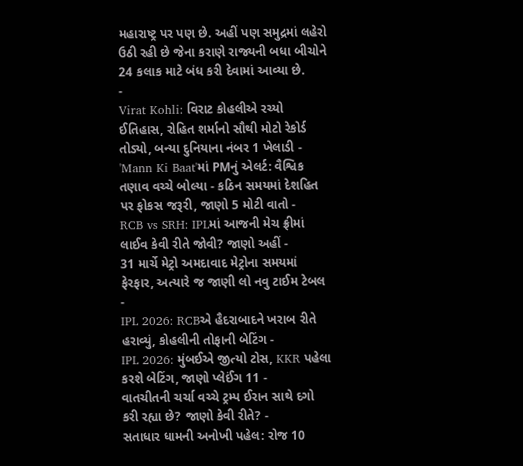મહારાષ્ટ્ર પર પણ છે. અહીં પણ સમુદ્રમાં લહેરો ઉઠી રહી છે જેના કરાણે રાજ્યની બધા બીચોને 24 કલાક માટે બંધ કરી દેવામાં આવ્યા છે.
-
Virat Kohli: વિરાટ કોહલીએ રચ્યો ઈતિહાસ, રોહિત શર્માનો સૌથી મોટો રેકોર્ડ તોડ્યો, બન્યા દુનિયાના નંબર 1 ખેલાડી -
'Mann Ki Baat'માં PMનું એલર્ટ: વૈશ્વિક તણાવ વચ્ચે બોલ્યા - કઠિન સમયમાં દેશહિત પર ફોકસ જરૂરી, જાણો 5 મોટી વાતો -
RCB vs SRH: IPLમાં આજની મેચ ફ્રીમાં લાઈવ કેવી રીતે જોવી? જાણો અહીં -
31 માર્ચે મેટ્રો અમદાવાદ મેટ્રોના સમયમાં ફેરફાર, અત્યારે જ જાણી લો નવુ ટાઈમ ટેબલ -
IPL 2026: RCBએ હૈદરાબાદને ખરાબ રીતે હરાવ્યું, કોહલીની તોફાની બેટિંગ -
IPL 2026: મુંબઈએ જીત્યો ટોસ, KKR પહેલા કરશે બેટિંગ, જાણો પ્લેઈંગ 11 -
વાતચીતની ચર્ચા વચ્ચે ટ્રમ્પ ઈરાન સાથે દગો કરી રહ્યા છે? જાણો કેવી રીતે? -
સતાધાર ધામની અનોખી પહેલ: રોજ 10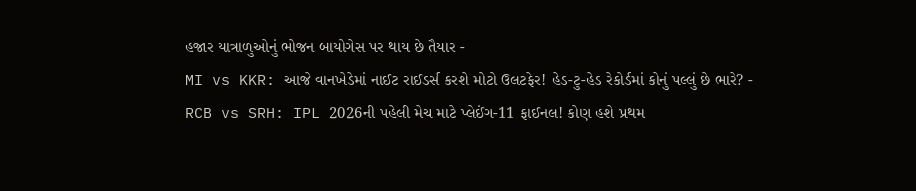હજાર યાત્રાળુઓનું ભોજન બાયોગેસ પર થાય છે તૈયાર -
MI vs KKR: આજે વાનખેડેમાં નાઈટ રાઈડર્સ કરશે મોટો ઉલટફેર! હેડ-ટુ-હેડ રેકોર્ડમાં કોનું પલ્લું છે ભારે? -
RCB vs SRH: IPL 2026ની પહેલી મેચ માટે પ્લેઈંગ-11 ફાઈનલ! કોણ હશે પ્રથમ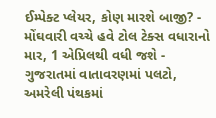ઈમ્પેક્ટ પ્લેયર, કોણ મારશે બાજી? -
મોંઘવારી વચ્ચે હવે ટોલ ટેક્સ વધારાનો માર, 1 એપ્રિલથી વધી જશે -
ગુજરાતમાં વાતાવરણમાં પલટો, અમરેલી પંથકમાં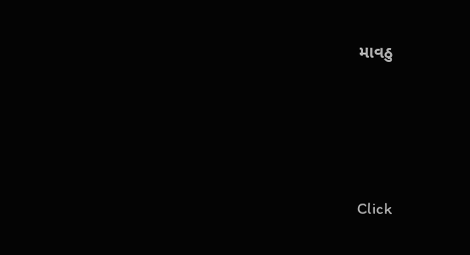માવઠુ






Click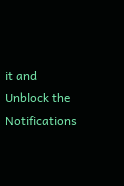it and Unblock the Notifications